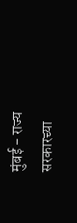मुंबई - राज्य सरकारच्या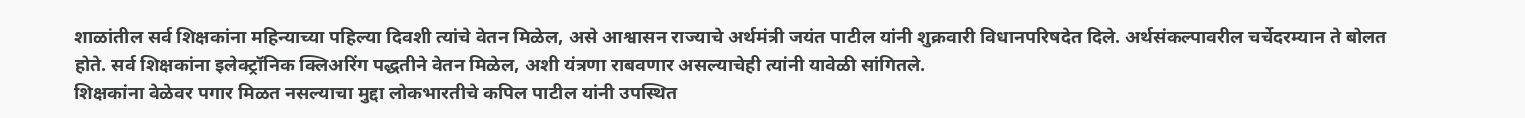शाळांतील सर्व शिक्षकांना महिन्याच्या पहिल्या दिवशी त्यांचे वेतन मिळेल, असे आश्वासन राज्याचे अर्थमंत्री जयंत पाटील यांनी शुक्रवारी विधानपरिषदेत दिले. अर्थसंकल्पावरील चर्चेदरम्यान ते बोलत होते. सर्व शिक्षकांना इलेक्ट्रॉनिक क्लिअरिंग पद्धतीने वेतन मिळेल, अशी यंत्रणा राबवणार असल्याचेही त्यांनी यावेळी सांगितले.
शिक्षकांना वेळेवर पगार मिळत नसल्याचा मुद्दा लोकभारतीचे कपिल पाटील यांनी उपस्थित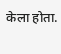केला होता.